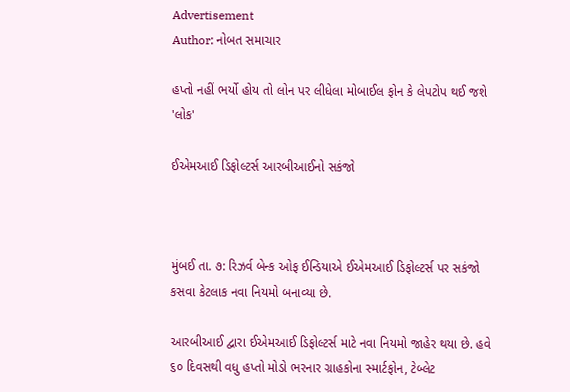Advertisement
Author: નોબત સમાચાર

હપ્તો નહીં ભર્યો હોય તો લોન પર લીધેલા મોબાઈલ ફોન કે લેપટોપ થઈ જશે 'લોક'

ઈએમઆઈ ડિફોલ્ટર્સ આરબીઆઈનો સકંજો



મુંબઈ તા. ૭: રિઝર્વ બેન્ક ઓફ ઈન્ડિયાએ ઈએમઆઈ ડિફોલ્ટર્સ પર સકંજો કસવા કેટલાક નવા નિયમો બનાવ્યા છે.

આરબીઆઈ દ્વારા ઈએમઆઈ ડિફોલ્ટર્સ માટે નવા નિયમો જાહેર થયા છે. હવે ૬૦ દિવસથી વધુ હપ્તો મોડો ભરનાર ગ્રાહકોના સ્માર્ટફોન, ટેબ્લેટ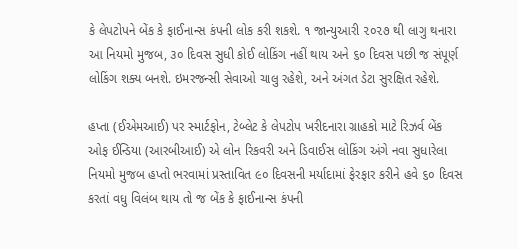કે લેપટોપને બેંક કે ફાઈનાન્સ કંપની લોક કરી શકશે. ૧ જાન્યુઆરી ૨૦૨૭ થી લાગુ થનારા આ નિયમો મુજબ, ૩૦ દિવસ સુધી કોઈ લોકિંગ નહીં થાય અને ૬૦ દિવસ પછી જ સંપૂર્ણ લોકિંગ શક્ય બનશે. ઇમરજન્સી સેવાઓ ચાલુ રહેશે, અને અંગત ડેટા સુરક્ષિત રહેશે.

હપ્તા (ઈએમઆઈ) પર સ્માર્ટફોન, ટેબ્લેટ કે લેપટોપ ખરીદનારા ગ્રાહકો માટે રિઝર્વ બેંક ઓફ ઈન્ડિયા (આરબીઆઈ) એ લોન રિકવરી અને ડિવાઈસ લોકિંગ અંગે નવા સુધારેલા નિયમો મુજબ હપ્તો ભરવામાં પ્રસ્તાવિત ૯૦ દિવસની મર્યાદામાં ફેરફાર કરીને હવે ૬૦ દિવસ કરતાં વધુ વિલંબ થાય તો જ બેંક કે ફાઈનાન્સ કંપની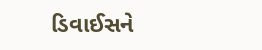ડિવાઈસને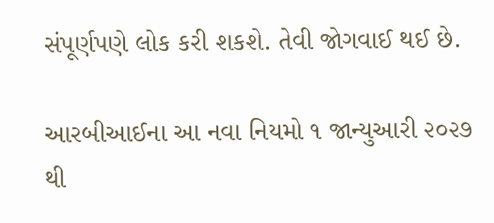સંપૂર્ણપણે લોક કરી શકશે. તેવી જોગવાઈ થઈ છે.

આરબીઆઈના આ નવા નિયમો ૧ જાન્યુઆરી ૨૦૨૭ થી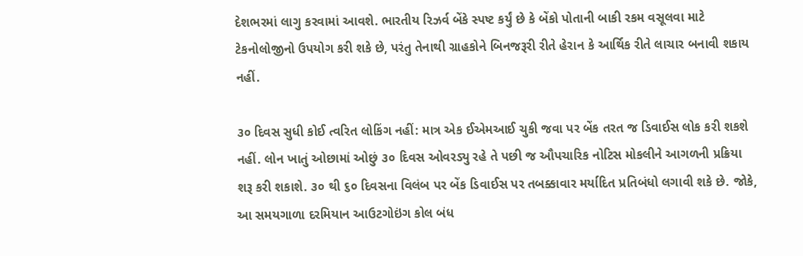દેશભરમાં લાગુ કરવામાં આવશે. ભારતીય રિઝર્વ બેંકે સ્પષ્ટ કર્યું છે કે બેંકો પોતાની બાકી રકમ વસૂલવા માટે ટેકનોલોજીનો ઉપયોગ કરી શકે છે, પરંતુ તેનાથી ગ્રાહકોને બિનજરૂરી રીતે હેરાન કે આર્થિક રીતે લાચાર બનાવી શકાય નહીં.

૩૦ દિવસ સુધી કોઈ ત્વરિત લોકિંગ નહીં: માત્ર એક ઈએમઆઈ ચુકી જવા પર બેંક તરત જ ડિવાઈસ લોક કરી શકશે નહીં. લોન ખાતું ઓછામાં ઓછું ૩૦ દિવસ ઓવરડ્યુ રહે તે પછી જ ઔપચારિક નોટિસ મોકલીને આગળની પ્રક્રિયા શરૂ કરી શકાશે. ૩૦ થી ૬૦ દિવસના વિલંબ પર બેંક ડિવાઈસ પર તબક્કાવાર મર્યાદિત પ્રતિબંધો લગાવી શકે છે. જોકે, આ સમયગાળા દરમિયાન આઉટગોઇંગ કોલ બંધ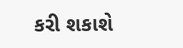કરી શકાશે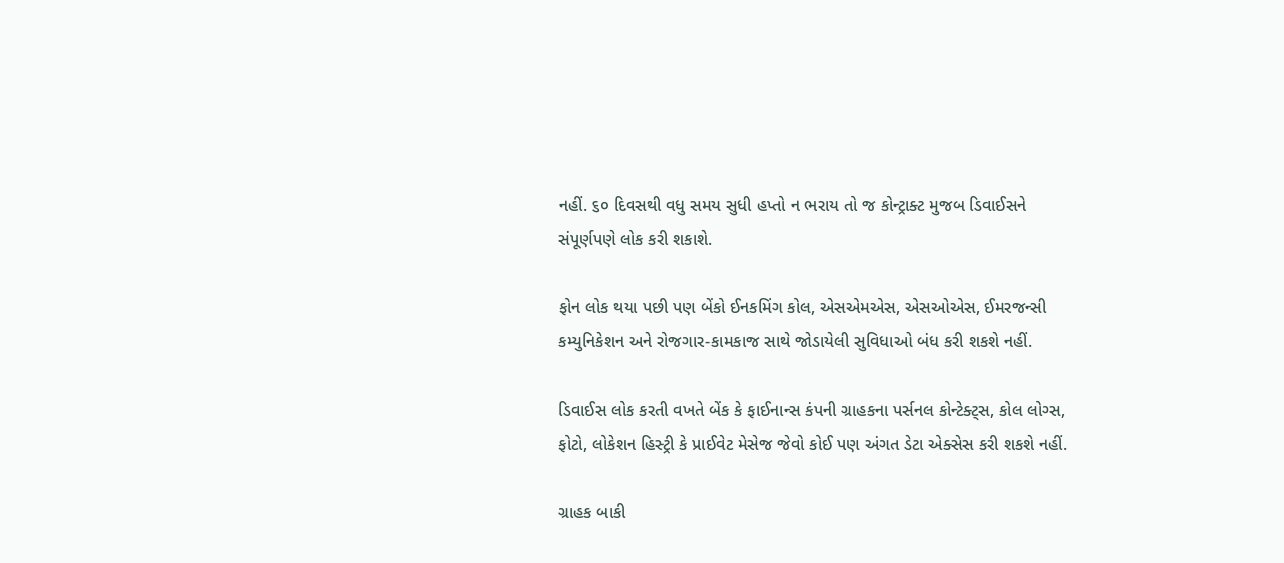નહીં. ૬૦ દિવસથી વધુ સમય સુધી હપ્તો ન ભરાય તો જ કોન્ટ્રાક્ટ મુજબ ડિવાઈસને સંપૂર્ણપણે લોક કરી શકાશે.

ફોન લોક થયા પછી પણ બેંકો ઈનકમિંગ કોલ, એસએમએસ, એસઓએસ, ઈમરજન્સી કમ્યુનિકેશન અને રોજગાર-કામકાજ સાથે જોડાયેલી સુવિધાઓ બંધ કરી શકશે નહીં.

ડિવાઈસ લોક કરતી વખતે બેંક કે ફાઈનાન્સ કંપની ગ્રાહકના પર્સનલ કોન્ટેક્ટ્સ, કોલ લોગ્સ, ફોટો, લોકેશન હિસ્ટ્રી કે પ્રાઈવેટ મેસેજ જેવો કોઈ પણ અંગત ડેટા એક્સેસ કરી શકશે નહીં.

ગ્રાહક બાકી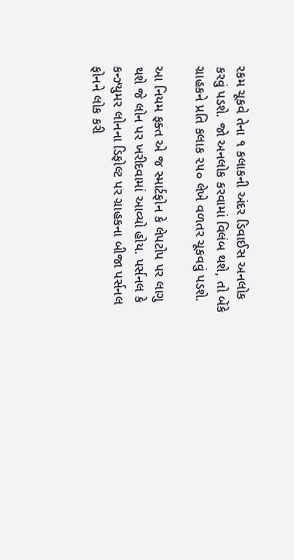રકમ ચૂકવે તેના ૧ કલાકની અંદર ડિવાઈસ અનલોક કરવું પડશે. જો અનલોક કરવામાં વિલંબ થશે, તો બેંકે ગ્રાહકને પ્રતિ કલાક ૨૫૦ લેખે વળતર ચૂકવવું પડશે.

આ નિયમ ફક્ત એ જ સ્માર્ટફોન કે લેપટોપ પર લાગુ થશે જે લોન પર ખરીદવામાં આવ્યો હોય. પર્સનલ કે કન્ઝ્યુમર લોનના ડિફોલ્ટ પર ગ્રાહકના બીજા પર્સનલ ફોનને લોક કરી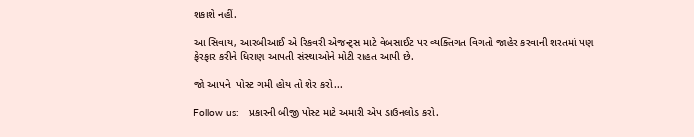શકાશે નહીં.

આ સિવાય, આરબીઆઈ એ રિકવરી એજન્ટ્સ માટે વેબસાઈટ પર વ્યક્તિગત વિગતો જાહેર કરવાની શરતમાં પણ ફેરફાર કરીને ધિરાણ આપતી સંસ્થાઓને મોટી રાહત આપી છે.

જો આપને  પોસ્ટ ગમી હોય તો શેર કરો...

Follow us:   પ્રકારની બીજી પોસ્ટ માટે અમારી એપ ડાઉનલોડ કરો.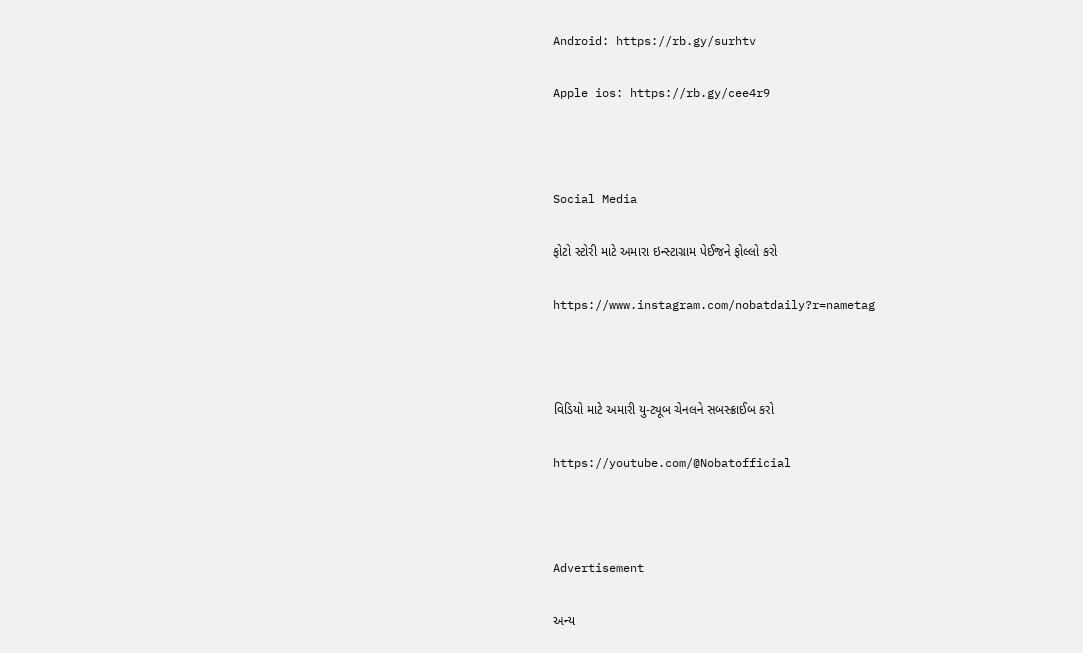Android: https://rb.gy/surhtv

Apple ios: https://rb.gy/cee4r9



Social Media

ફોટો સ્ટોરી માટે અમારા ઇન્સ્ટાગ્રામ પેઈજને ફોલ્લો કરો

https://www.instagram.com/nobatdaily?r=nametag



વિડિયો માટે અમારી યુ-ટ્યૂબ ચેનલને સબસ્ક્રાઈબ કરો

https://youtube.com/@Nobatofficial



Advertisement

અન્ય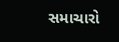સમાચારો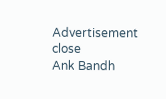Advertisement
close
Ank Bandh